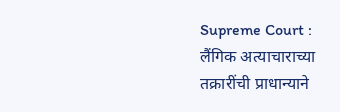Supreme Court : लैंगिक अत्याचाराच्या तक्रारींची प्राधान्याने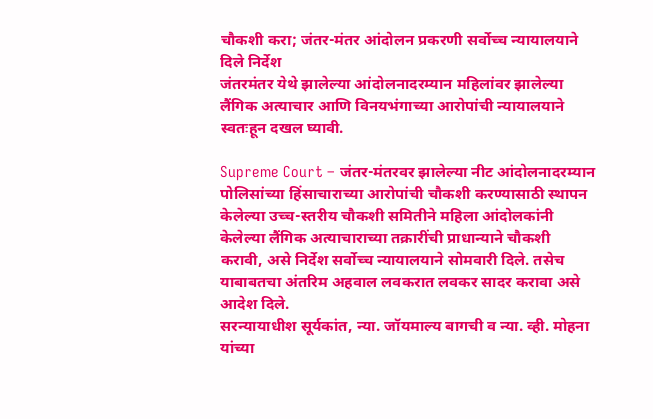चौकशी करा; जंतर-मंतर आंदोलन प्रकरणी सर्वोच्च न्यायालयाने दिले निर्देश
जंतरमंतर येथे झालेल्या आंदोलनादरम्यान महिलांवर झालेल्या लैंगिक अत्याचार आणि विनयभंगाच्या आरोपांची न्यायालयाने स्वतःहून दखल घ्यावी.

Supreme Court – जंतर-मंतरवर झालेल्या नीट आंदोलनादरम्यान पोलिसांच्या हिंसाचाराच्या आरोपांची चौकशी करण्यासाठी स्थापन केलेल्या उच्च-स्तरीय चौकशी समितीने महिला आंदोलकांनी केलेल्या लैंगिक अत्याचाराच्या तक्रारींची प्राधान्याने चौकशी करावी, असे निर्देश सर्वोच्च न्यायालयाने सोमवारी दिले. तसेच याबाबतचा अंतरिम अहवाल लवकरात लवकर सादर करावा असे आदेश दिले.
सरन्यायाधीश सूर्यकांत, न्या. जॉयमाल्य बागची व न्या. व्ही. मोहना यांच्या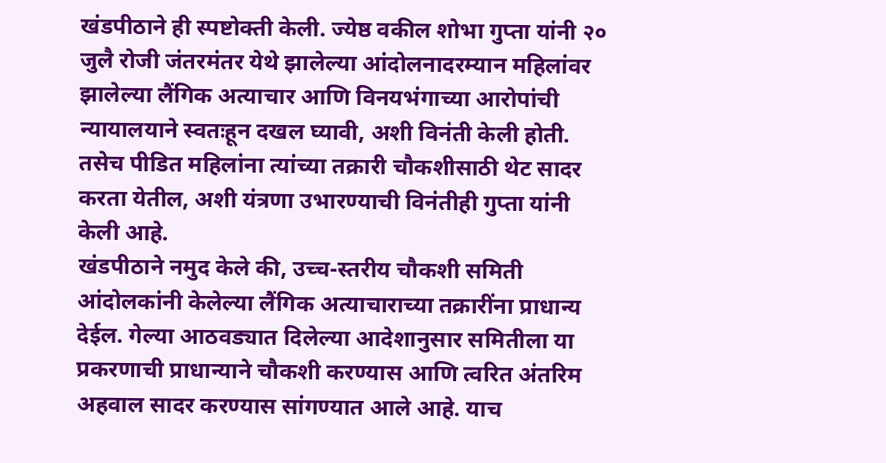खंडपीठाने ही स्पष्टोक्ती केली. ज्येष्ठ वकील शोभा गुप्ता यांनी २० जुलै रोजी जंतरमंतर येथे झालेल्या आंदोलनादरम्यान महिलांवर झालेल्या लैंगिक अत्याचार आणि विनयभंगाच्या आरोपांची न्यायालयाने स्वतःहून दखल घ्यावी, अशी विनंती केली होती. तसेच पीडित महिलांना त्यांच्या तक्रारी चौकशीसाठी थेट सादर करता येतील, अशी यंत्रणा उभारण्याची विनंतीही गुप्ता यांनी केली आहे.
खंडपीठाने नमुद केले की, उच्च-स्तरीय चौकशी समिती आंदोलकांनी केलेल्या लैंगिक अत्याचाराच्या तक्रारींना प्राधान्य देईल. गेल्या आठवड्यात दिलेल्या आदेशानुसार समितीला या प्रकरणाची प्राधान्याने चौकशी करण्यास आणि त्वरित अंतरिम अहवाल सादर करण्यास सांगण्यात आले आहे. याच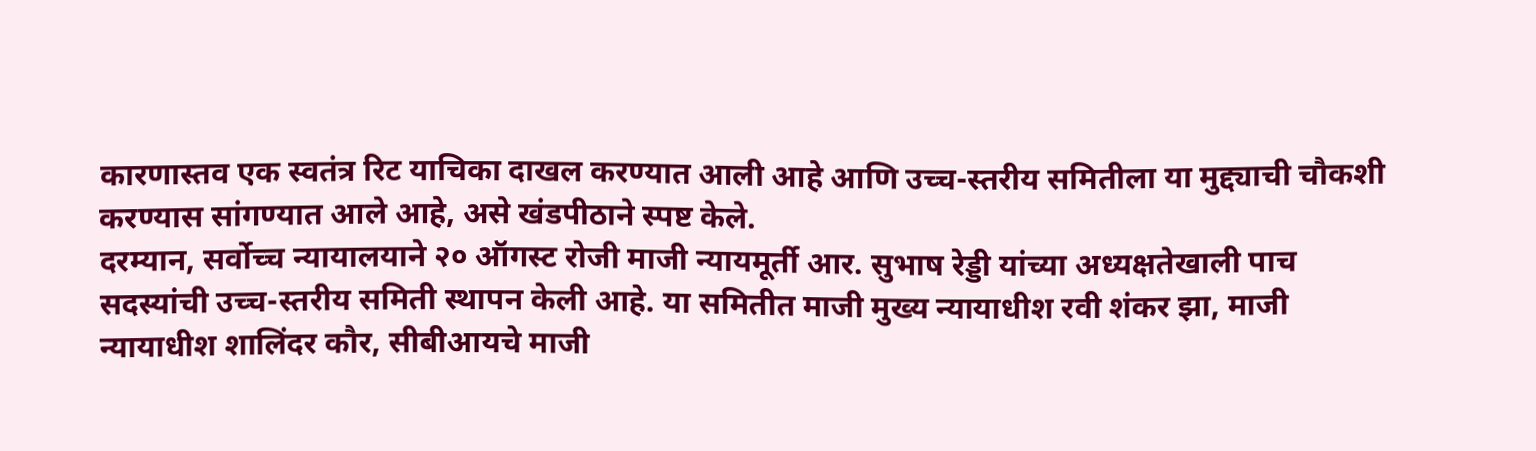कारणास्तव एक स्वतंत्र रिट याचिका दाखल करण्यात आली आहे आणि उच्च-स्तरीय समितीला या मुद्द्याची चौकशी करण्यास सांगण्यात आले आहे, असे खंडपीठाने स्पष्ट केले.
दरम्यान, सर्वोच्च न्यायालयाने २० ऑगस्ट रोजी माजी न्यायमूर्ती आर. सुभाष रेड्डी यांच्या अध्यक्षतेखाली पाच सदस्यांची उच्च-स्तरीय समिती स्थापन केली आहे. या समितीत माजी मुख्य न्यायाधीश रवी शंकर झा, माजी न्यायाधीश शालिंदर कौर, सीबीआयचे माजी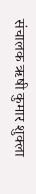संचालक ऋषी कुमार शुक्ला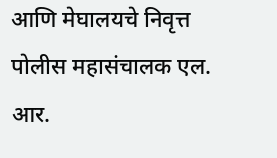आणि मेघालयचे निवृत्त पोलीस महासंचालक एल. आर.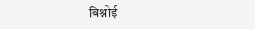बिश्नोई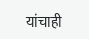यांचाही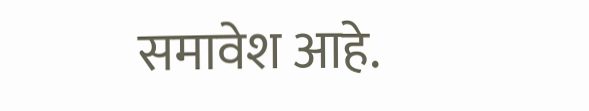समावेश आहे.